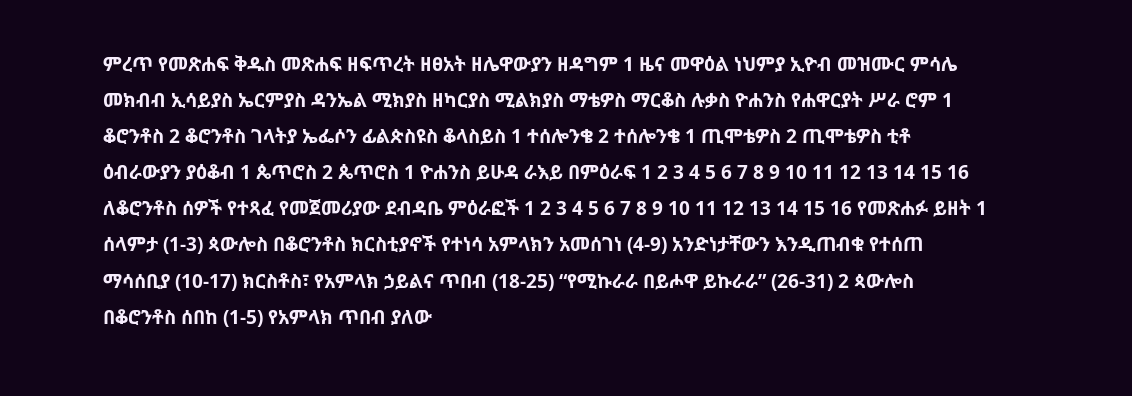ምረጥ የመጽሐፍ ቅዱስ መጽሐፍ ዘፍጥረት ዘፀአት ዘሌዋውያን ዘዳግም 1 ዜና መዋዕል ነህምያ ኢዮብ መዝሙር ምሳሌ መክብብ ኢሳይያስ ኤርምያስ ዳንኤል ሚክያስ ዘካርያስ ሚልክያስ ማቴዎስ ማርቆስ ሉቃስ ዮሐንስ የሐዋርያት ሥራ ሮም 1 ቆሮንቶስ 2 ቆሮንቶስ ገላትያ ኤፌሶን ፊልጵስዩስ ቆላስይስ 1 ተሰሎንቄ 2 ተሰሎንቄ 1 ጢሞቴዎስ 2 ጢሞቴዎስ ቲቶ ዕብራውያን ያዕቆብ 1 ጴጥሮስ 2 ጴጥሮስ 1 ዮሐንስ ይሁዳ ራእይ በምዕራፍ 1 2 3 4 5 6 7 8 9 10 11 12 13 14 15 16 ለቆሮንቶስ ሰዎች የተጻፈ የመጀመሪያው ደብዳቤ ምዕራፎች 1 2 3 4 5 6 7 8 9 10 11 12 13 14 15 16 የመጽሐፉ ይዘት 1 ሰላምታ (1-3) ጳውሎስ በቆሮንቶስ ክርስቲያኖች የተነሳ አምላክን አመሰገነ (4-9) አንድነታቸውን እንዲጠብቁ የተሰጠ ማሳሰቢያ (10-17) ክርስቶስ፣ የአምላክ ኃይልና ጥበብ (18-25) “የሚኩራራ በይሖዋ ይኩራራ” (26-31) 2 ጳውሎስ በቆሮንቶስ ሰበከ (1-5) የአምላክ ጥበብ ያለው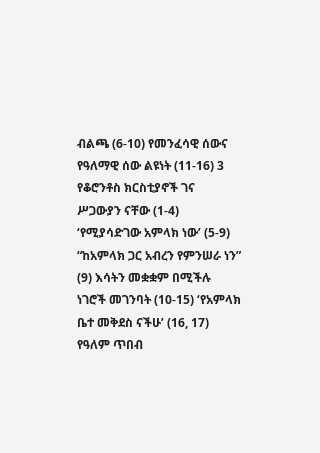ብልጫ (6-10) የመንፈሳዊ ሰውና የዓለማዊ ሰው ልዩነት (11-16) 3 የቆሮንቶስ ክርስቲያኖች ገና ሥጋውያን ናቸው (1-4) ‘የሚያሳድገው አምላክ ነው’ (5-9) “ከአምላክ ጋር አብረን የምንሠራ ነን” (9) እሳትን መቋቋም በሚችሉ ነገሮች መገንባት (10-15) ‘የአምላክ ቤተ መቅደስ ናችሁ’ (16, 17) የዓለም ጥበብ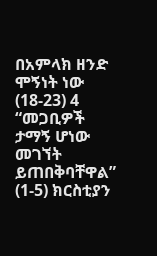በአምላክ ዘንድ ሞኝነት ነው (18-23) 4 “መጋቢዎች ታማኝ ሆነው መገኘት ይጠበቅባቸዋል” (1-5) ክርስቲያን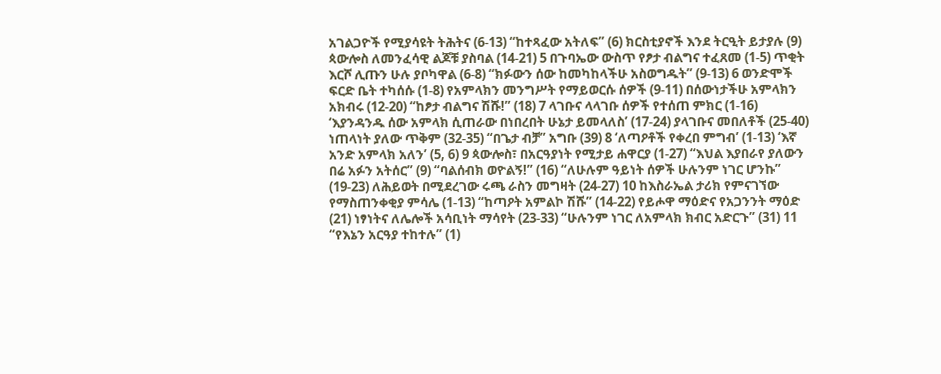አገልጋዮች የሚያሳዩት ትሕትና (6-13) “ከተጻፈው አትለፍ” (6) ክርስቲያኖች እንደ ትርዒት ይታያሉ (9) ጳውሎስ ለመንፈሳዊ ልጆቹ ያስባል (14-21) 5 በጉባኤው ውስጥ የፆታ ብልግና ተፈጸመ (1-5) ጥቂት እርሾ ሊጡን ሁሉ ያቦካዋል (6-8) “ክፉውን ሰው ከመካከላችሁ አስወግዱት” (9-13) 6 ወንድሞች ፍርድ ቤት ተካሰሱ (1-8) የአምላክን መንግሥት የማይወርሱ ሰዎች (9-11) በሰውነታችሁ አምላክን አክብሩ (12-20) “ከፆታ ብልግና ሽሹ!” (18) 7 ላገቡና ላላገቡ ሰዎች የተሰጠ ምክር (1-16) ‘እያንዳንዱ ሰው አምላክ ሲጠራው በነበረበት ሁኔታ ይመላለስ’ (17-24) ያላገቡና መበለቶች (25-40) ነጠላነት ያለው ጥቅም (32-35) “በጌታ ብቻ” አግቡ (39) 8 ‘ለጣዖቶች የቀረበ ምግብ’ (1-13) ‘እኛ አንድ አምላክ አለን’ (5, 6) 9 ጳውሎስ፣ በአርዓያነት የሚታይ ሐዋርያ (1-27) “እህል እያበራየ ያለውን በሬ አፉን አትሰር” (9) “ባልሰብክ ወዮልኝ!” (16) “ለሁሉም ዓይነት ሰዎች ሁሉንም ነገር ሆንኩ” (19-23) ለሕይወት በሚደረገው ሩጫ ራስን መግዛት (24-27) 10 ከእስራኤል ታሪክ የምናገኘው የማስጠንቀቂያ ምሳሌ (1-13) “ከጣዖት አምልኮ ሽሹ” (14-22) የይሖዋ ማዕድና የአጋንንት ማዕድ (21) ነፃነትና ለሌሎች አሳቢነት ማሳየት (23-33) “ሁሉንም ነገር ለአምላክ ክብር አድርጉ” (31) 11 “የእኔን አርዓያ ተከተሉ” (1)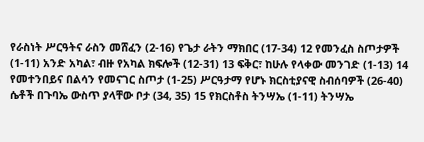የራስነት ሥርዓትና ራስን መሸፈን (2-16) የጌታ ራትን ማክበር (17-34) 12 የመንፈስ ስጦታዎች (1-11) አንድ አካል፣ ብዙ የአካል ክፍሎች (12-31) 13 ፍቅር፣ ከሁሉ የላቀው መንገድ (1-13) 14 የመተንበይና በልሳን የመናገር ስጦታ (1-25) ሥርዓታማ የሆኑ ክርስቲያናዊ ስብሰባዎች (26-40) ሴቶች በጉባኤ ውስጥ ያላቸው ቦታ (34, 35) 15 የክርስቶስ ትንሣኤ (1-11) ትንሣኤ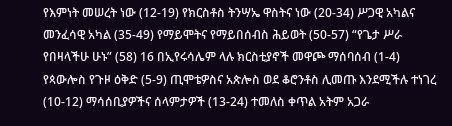የእምነት መሠረት ነው (12-19) የክርስቶስ ትንሣኤ ዋስትና ነው (20-34) ሥጋዊ አካልና መንፈሳዊ አካል (35-49) የማይሞትና የማይበሰብስ ሕይወት (50-57) “የጌታ ሥራ የበዛላችሁ ሁኑ” (58) 16 በኢየሩሳሌም ላሉ ክርስቲያኖች መዋጮ ማሰባሰብ (1-4) የጳውሎስ የጉዞ ዕቅድ (5-9) ጢሞቴዎስና አጵሎስ ወደ ቆሮንቶስ ሊመጡ እንደሚችሉ ተነገረ (10-12) ማሳሰቢያዎችና ሰላምታዎች (13-24) ተመለስ ቀጥል አትም አጋራ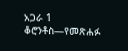አጋራ 1 ቆሮንቶስ—የመጽሐፉ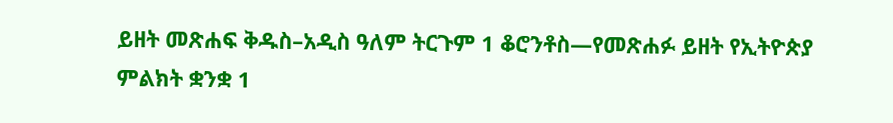ይዘት መጽሐፍ ቅዱስ–አዲስ ዓለም ትርጉም 1 ቆሮንቶስ—የመጽሐፉ ይዘት የኢትዮጵያ ምልክት ቋንቋ 1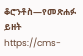ቆሮንቶስ—የመጽሐፉ ይዘት https://cms-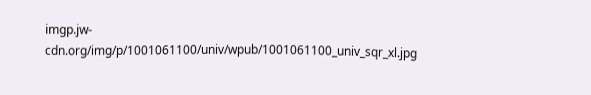imgp.jw-cdn.org/img/p/1001061100/univ/wpub/1001061100_univ_sqr_xl.jpg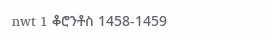nwt 1 ቆሮንቶስ 1458-1459